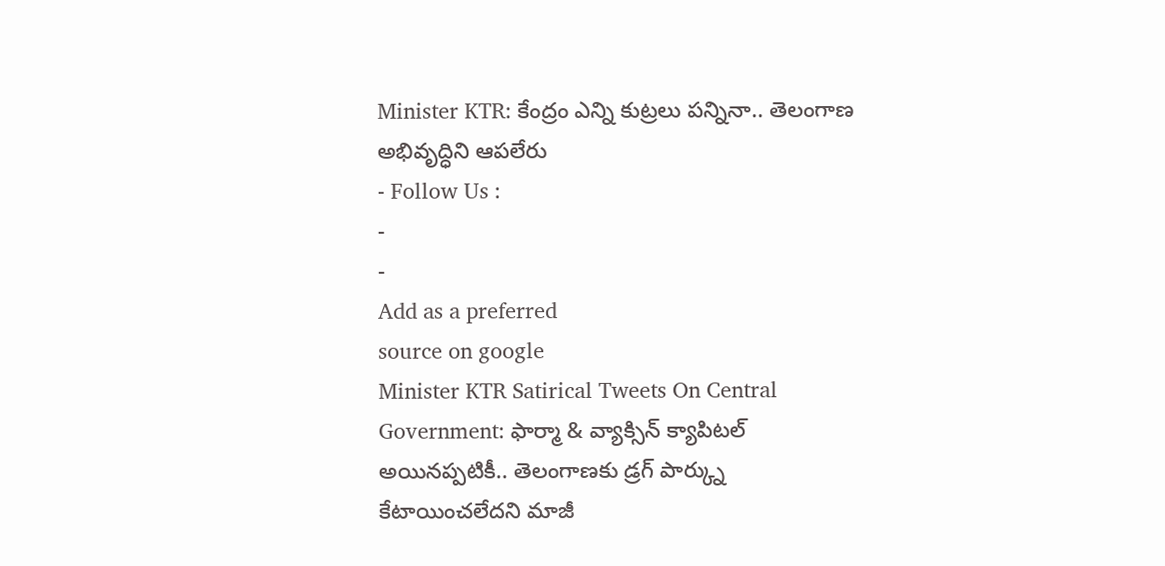Minister KTR: కేంద్రం ఎన్ని కుట్రలు పన్నినా.. తెలంగాణ అభివృద్ధిని ఆపలేరు
- Follow Us :
-
-
Add as a preferred
source on google
Minister KTR Satirical Tweets On Central Government: ఫార్మా & వ్యాక్సిన్ క్యాపిటల్ అయినప్పటికీ.. తెలంగాణకు డ్రగ్ పార్క్ను కేటాయించలేదని మాజీ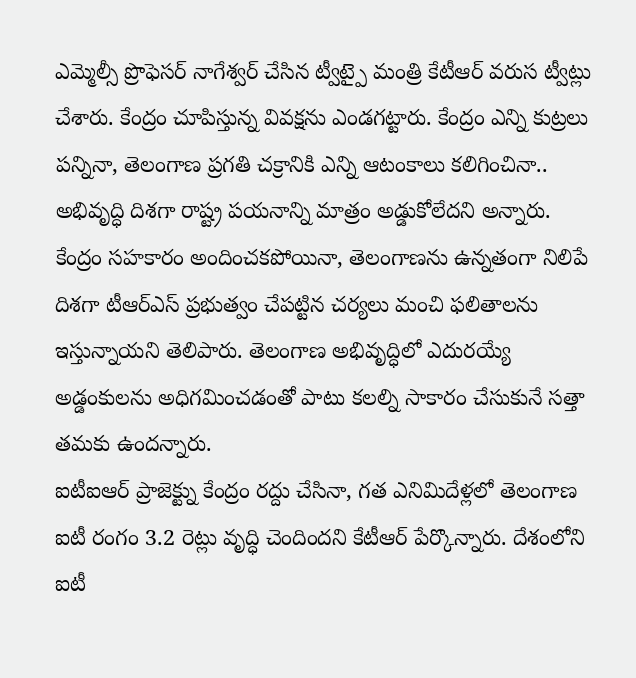ఎమ్మెల్సీ ప్రొఫెసర్ నాగేశ్వర్ చేసిన ట్వీట్పై మంత్రి కేటీఆర్ వరుస ట్వీట్లు చేశారు. కేంద్రం చూపిస్తున్న వివక్షను ఎండగట్టారు. కేంద్రం ఎన్ని కుట్రలు పన్నినా, తెలంగాణ ప్రగతి చక్రానికి ఎన్ని ఆటంకాలు కలిగించినా.. అభివృద్ధి దిశగా రాష్ట్ర పయనాన్ని మాత్రం అడ్డుకోలేదని అన్నారు. కేంద్రం సహకారం అందించకపోయినా, తెలంగాణను ఉన్నతంగా నిలిపే దిశగా టీఆర్ఎస్ ప్రభుత్వం చేపట్టిన చర్యలు మంచి ఫలితాలను ఇస్తున్నాయని తెలిపారు. తెలంగాణ అభివృద్ధిలో ఎదురయ్యే అడ్డంకులను అధిగమించడంతో పాటు కలల్ని సాకారం చేసుకునే సత్తా తమకు ఉందన్నారు.
ఐటీఐఆర్ ప్రాజెక్ట్ను కేంద్రం రద్దు చేసినా, గత ఎనిమిదేళ్లలో తెలంగాణ ఐటీ రంగం 3.2 రెట్లు వృద్ధి చెందిందని కేటీఆర్ పేర్కొన్నారు. దేశంలోని ఐటీ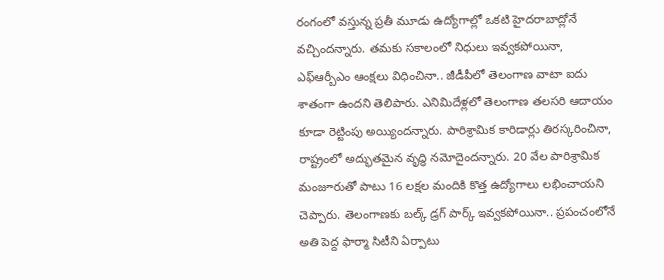రంగంలో వస్తున్న ప్రతీ మూడు ఉద్యోగాల్లో ఒకటి హైదరాబాద్లోనే వచ్చిందన్నారు. తమకు సకాలంలో నిధులు ఇవ్వకపోయినా, ఎఫ్ఆర్బీఎం ఆంక్షలు విధించినా.. జీడీపీలో తెలంగాణ వాటా ఐదు శాతంగా ఉందని తెలిపారు. ఎనిమిదేళ్లలో తెలంగాణ తలసరి ఆదాయం కూడా రెట్టింపు అయ్యిందన్నారు. పారిశ్రామిక కారిడార్లు తిరస్కరించినా, రాష్ట్రంలో అద్భుతమైన వృద్ధి నమోదైందన్నారు. 20 వేల పారిశ్రామిక మంజూరుతో పాటు 16 లక్షల మందికి కొత్త ఉద్యోగాలు లభించాయని చెప్పారు. తెలంగాణకు బల్క్ డ్రగ్ పార్క్ ఇవ్వకపోయినా.. ప్రపంచంలోనే అతి పెద్ద ఫార్మా సిటీని ఏర్పాటు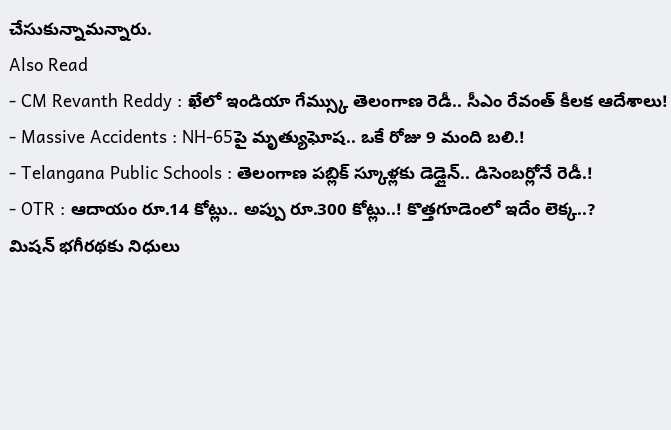చేసుకున్నామన్నారు.
Also Read
- CM Revanth Reddy : ఖేలో ఇండియా గేమ్స్కు తెలంగాణ రెడీ.. సీఎం రేవంత్ కీలక ఆదేశాలు!
- Massive Accidents : NH-65పై మృత్యుఘోష.. ఒకే రోజు 9 మంది బలి.!
- Telangana Public Schools : తెలంగాణ పబ్లిక్ స్కూళ్లకు డెడ్లైన్.. డిసెంబర్లోనే రెడీ.!
- OTR : ఆదాయం రూ.14 కోట్లు.. అప్పు రూ.300 కోట్లు..! కొత్తగూడెంలో ఇదేం లెక్క..?
మిషన్ భగీరథకు నిధులు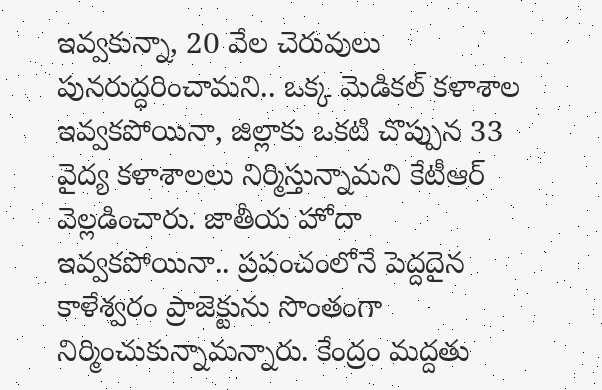ఇవ్వకున్నా, 20 వేల చెరువులు పునరుద్ధరించామని.. ఒక్క మెడికల్ కళాశాల ఇవ్వకపోయినా, జిల్లాకు ఒకటి చొప్పున 33 వైద్య కళాశాలలు నిర్మిస్తున్నామని కేటీఆర్ వెల్లడించారు. జాతీయ హోదా ఇవ్వకపోయినా.. ప్రపంచంలోనే పెద్దదైన కాళేశ్వరం ప్రాజెక్టును సొంతంగా నిర్మించుకున్నామన్నారు. కేంద్రం మద్దతు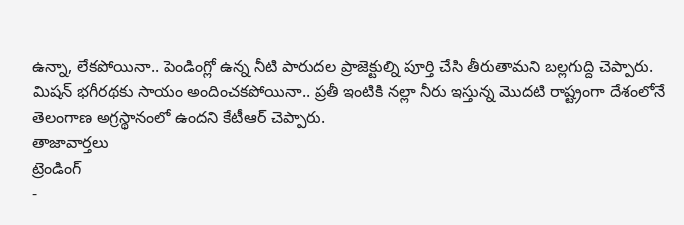ఉన్నా, లేకపోయినా.. పెండింగ్లో ఉన్న నీటి పారుదల ప్రాజెక్టుల్ని పూర్తి చేసి తీరుతామని బల్లగుద్ది చెప్పారు. మిషన్ భగీరథకు సాయం అందించకపోయినా.. ప్రతీ ఇంటికి నల్లా నీరు ఇస్తున్న మొదటి రాష్ట్రంగా దేశంలోనే తెలంగాణ అగ్రస్థానంలో ఉందని కేటీఆర్ చెప్పారు.
తాజావార్తలు
ట్రెండింగ్
-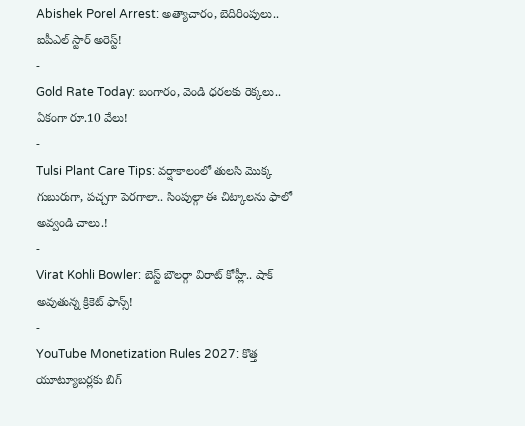Abishek Porel Arrest: అత్యాచారం, బెదిరింపులు.. ఐపీఎల్ స్టార్ అరెస్ట్!
-
Gold Rate Today: బంగారం, వెండి ధరలకు రెక్కలు.. ఏకంగా రూ.10 వేలు!
-
Tulsi Plant Care Tips: వర్షాకాలంలో తులసి మొక్క గుబురుగా, పచ్చగా పెరగాలా.. సింపుల్గా ఈ చిట్కాలను ఫాలో అవ్వండి చాలు.!
-
Virat Kohli Bowler: బెస్ట్ బౌలర్గా విరాట్ కోహ్లీ.. షాక్ అవుతున్న క్రికెట్ ఫాన్స్!
-
YouTube Monetization Rules 2027: కొత్త యూట్యూబర్లకు బిగ్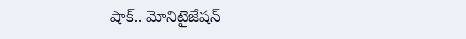షాక్.. మోనిటైజేషన్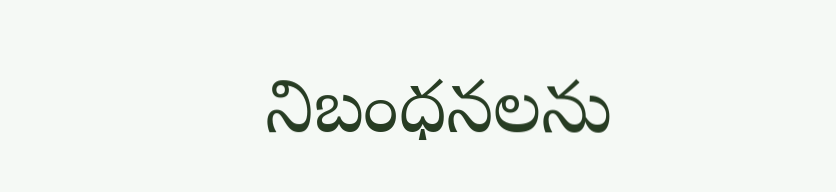నిబంధనలను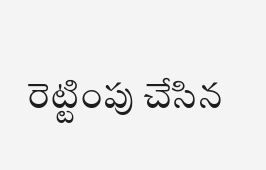రెట్టింపు చేసిన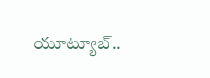యూట్యూబ్..